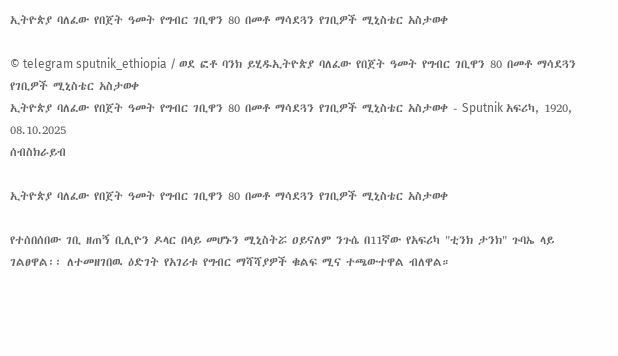ኢትዮጵያ ባለፈው የበጀት ዓመት የግብር ገቢዋን 80 በመቶ ማሳደጓን የገቢዎች ሚኒስቴር አስታወቀ

© telegram sputnik_ethiopia / ወደ ፎቶ ባንክ ይሂዱኢትዮጵያ ባለፈው የበጀት ዓመት የግብር ገቢዋን 80 በመቶ ማሳደጓን የገቢዎች ሚኒስቴር አስታወቀ
ኢትዮጵያ ባለፈው የበጀት ዓመት የግብር ገቢዋን 80 በመቶ ማሳደጓን የገቢዎች ሚኒስቴር አስታወቀ - Sputnik አፍሪካ, 1920, 08.10.2025
ሰብስክራይብ

ኢትዮጵያ ባለፈው የበጀት ዓመት የግብር ገቢዋን 80 በመቶ ማሳደጓን የገቢዎች ሚኒስቴር አስታወቀ

የተሰበሰበው ገቢ ዘጠኝ ቢሊዮን ዶላር በላይ መሆኑን ሚኒስትሯ ዐይናለም ንጉሴ በ11ኛው የአፍሪካ "ቲንክ ታንክ" ጉባኤ ላይ ገልፀዋል፡፡ ለተመዘገበዉ ዕድገት የአገሪቱ የግብር ማሻሻያዎች ቁልፍ ሚና ተጫውተዋል ብለዋል።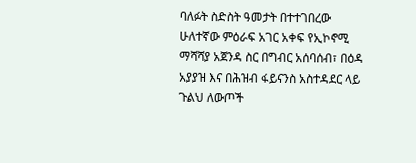ባለፉት ስድስት ዓመታት በተተገበረው ሁለተኛው ምዕራፍ አገር አቀፍ የኢኮኖሚ ማሻሻያ አጀንዳ ስር በግብር አሰባሰብ፣ በዕዳ አያያዝ እና በሕዝብ ፋይናንስ አስተዳደር ላይ ጉልህ ለውጦች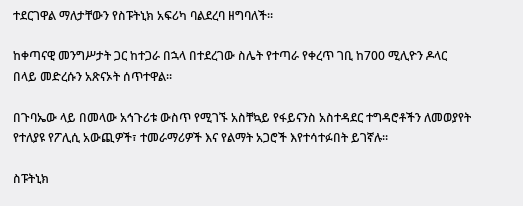ተደርገዋል ማለታቸውን የስፑትኒክ አፍሪካ ባልደረባ ዘግባለች።

ከቀጣናዊ መንግሥታት ጋር ከተጋራ በኋላ በተደረገው ስሌት የተጣራ የቀረጥ ገቢ ከ700 ሚሊዮን ዶላር በላይ መድረሱን አጽናኦት ሰጥተዋል፡፡

በጉባኤው ላይ በመላው አኅጉሪቱ ውስጥ የሚገኙ አስቸኳይ የፋይናንስ አስተዳደር ተግዳሮቶችን ለመወያየት የተለያዩ የፖሊሲ አውጪዎች፣ ተመራማሪዎች እና የልማት አጋሮች እየተሳተፉበት ይገኛሉ።

ስፑትኒክ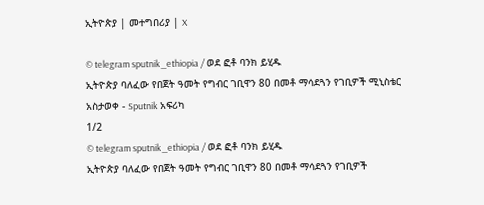ኢትዮጵያ | መተግበሪያ | X

© telegram sputnik_ethiopia / ወደ ፎቶ ባንክ ይሂዱ
ኢትዮጵያ ባለፈው የበጀት ዓመት የግብር ገቢዋን 80 በመቶ ማሳደጓን የገቢዎች ሚኒስቴር አስታወቀ - Sputnik አፍሪካ
1/2
© telegram sputnik_ethiopia / ወደ ፎቶ ባንክ ይሂዱ
ኢትዮጵያ ባለፈው የበጀት ዓመት የግብር ገቢዋን 80 በመቶ ማሳደጓን የገቢዎች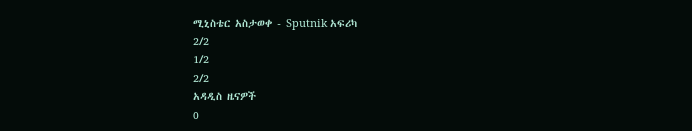ሚኒስቴር አስታወቀ - Sputnik አፍሪካ
2/2
1/2
2/2
አዳዲስ ዜናዎች
0